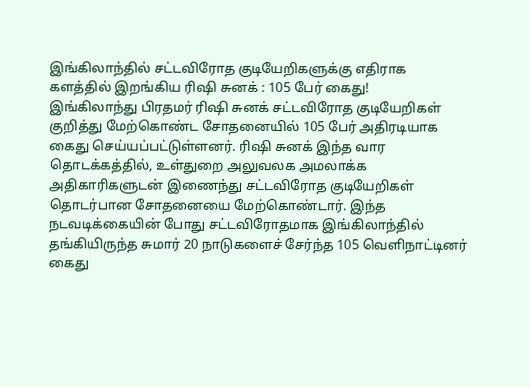இங்கிலாந்தில் சட்டவிரோத குடியேறிகளுக்கு எதிராக களத்தில் இறங்கிய ரிஷி சுனக் : 105 பேர் கைது!
இங்கிலாந்து பிரதமர் ரிஷி சுனக் சட்டவிரோத குடியேறிகள் குறித்து மேற்கொண்ட சோதனையில் 105 பேர் அதிரடியாக கைது செய்யப்பட்டுள்ளனர். ரிஷி சுனக் இந்த வார தொடக்கத்தில், உள்துறை அலுவலக அமலாக்க அதிகாரிகளுடன் இணைந்து சட்டவிரோத குடியேறிகள் தொடர்பான சோதனையை மேற்கொண்டார். இந்த நடவடிக்கையின் போது சட்டவிரோதமாக இங்கிலாந்தில் தங்கியிருந்த சுமார் 20 நாடுகளைச் சேர்ந்த 105 வெளிநாட்டினர் கைது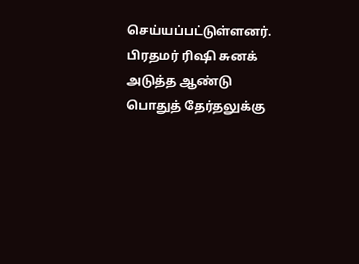செய்யப்பட்டுள்ளனர். பிரதமர் ரிஷி சுனக் அடுத்த ஆண்டு பொதுத் தேர்தலுக்கு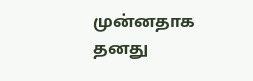முன்னதாக தனது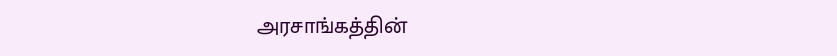அரசாங்கத்தின்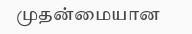முதன்மையான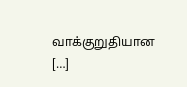வாக்குறுதியான […]